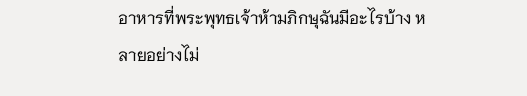อาหารที่พระพุทธเจ้าห้ามภิกษุฉันมีอะไรบ้าง หลายอย่างไม่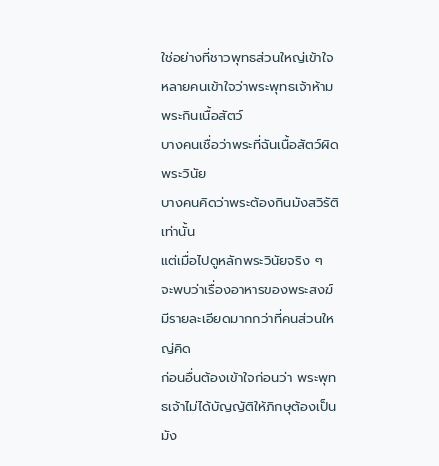ใช่อย่างที่ชาวพุทธส่วนใหญ่เข้าใจ
หลายคนเข้าใจว่าพระพุทธเจ้าห้ามพระกินเนื้อสัตว์
บางคนเชื่อว่าพระที่ฉันเนื้อสัตว์ผิดพระวินัย
บางคนคิดว่าพระต้องกินมังสวิรัติเท่านั้น
แต่เมื่อไปดูหลักพระวินัยจริง ๆ จะพบว่าเรื่องอาหารของพระสงฆ์มีรายละเอียดมากกว่าที่คนส่วนใหญ่คิด
ก่อนอื่นต้องเข้าใจก่อนว่า พระพุทธเจ้าไม่ได้บัญญัติให้ภิกษุต้องเป็นมัง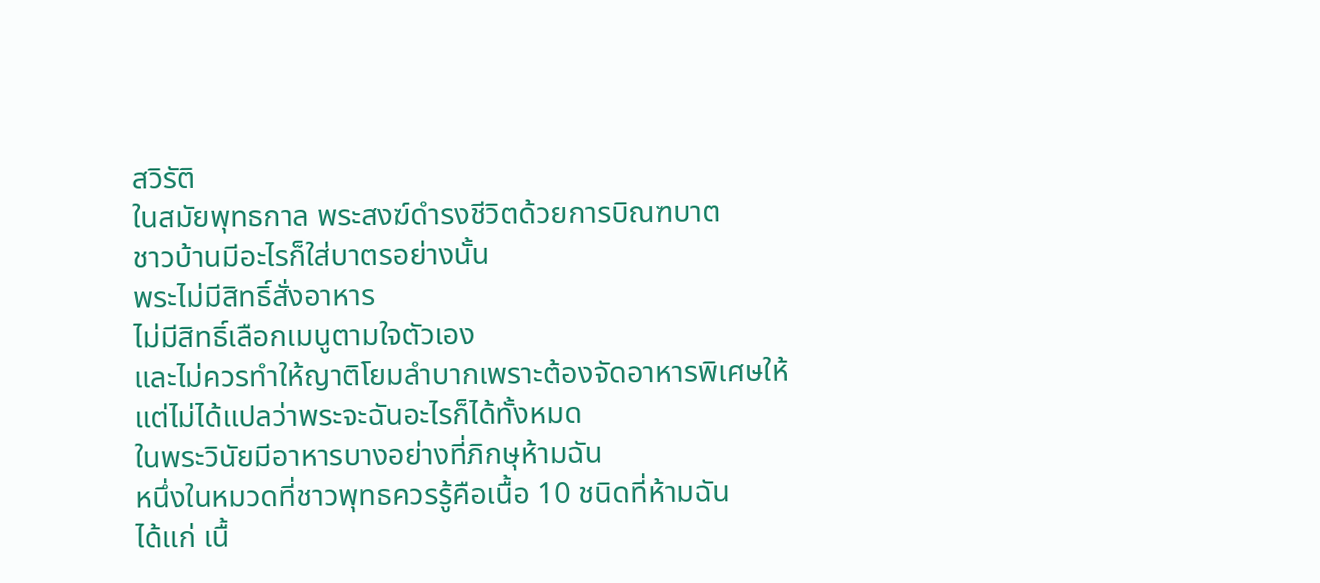สวิรัติ
ในสมัยพุทธกาล พระสงฆ์ดำรงชีวิตด้วยการบิณฑบาต
ชาวบ้านมีอะไรก็ใส่บาตรอย่างนั้น
พระไม่มีสิทธิ์สั่งอาหาร
ไม่มีสิทธิ์เลือกเมนูตามใจตัวเอง
และไม่ควรทำให้ญาติโยมลำบากเพราะต้องจัดอาหารพิเศษให้
แต่ไม่ได้แปลว่าพระจะฉันอะไรก็ได้ทั้งหมด
ในพระวินัยมีอาหารบางอย่างที่ภิกษุห้ามฉัน
หนึ่งในหมวดที่ชาวพุทธควรรู้คือเนื้อ 10 ชนิดที่ห้ามฉัน
ได้แก่ เนื้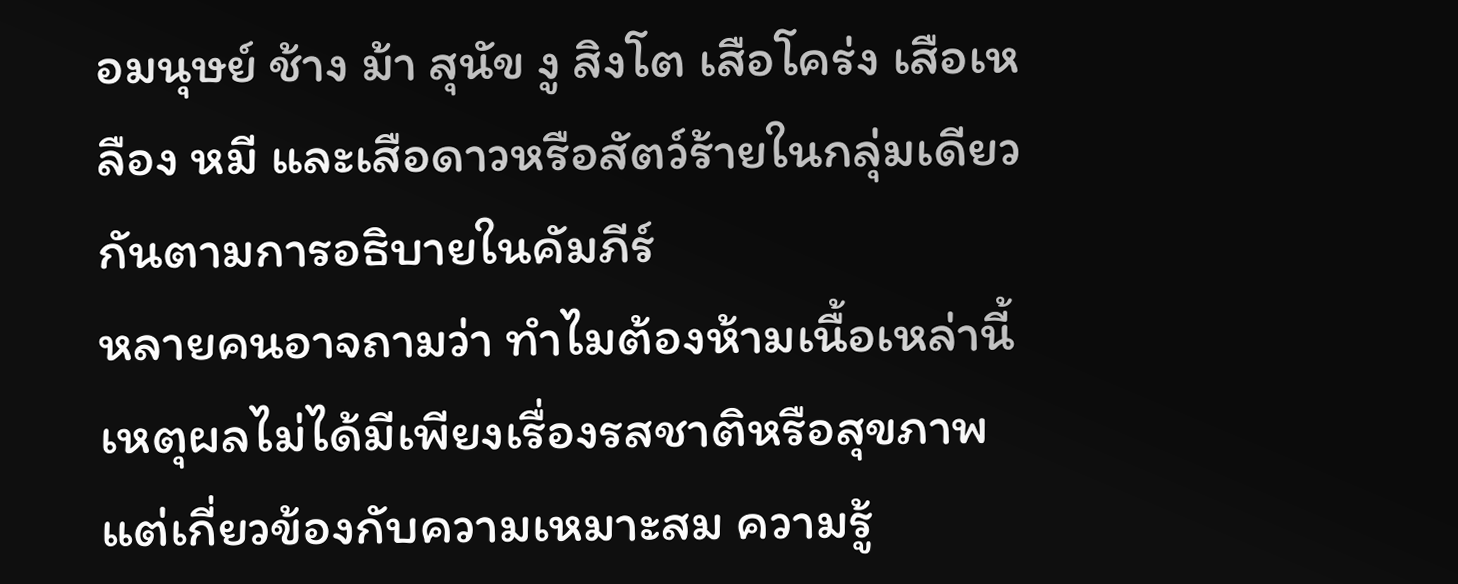อมนุษย์ ช้าง ม้า สุนัข งู สิงโต เสือโคร่ง เสือเหลือง หมี และเสือดาวหรือสัตว์ร้ายในกลุ่มเดียวกันตามการอธิบายในคัมภีร์
หลายคนอาจถามว่า ทำไมต้องห้ามเนื้อเหล่านี้
เหตุผลไม่ได้มีเพียงเรื่องรสชาติหรือสุขภาพ
แต่เกี่ยวข้องกับความเหมาะสม ความรู้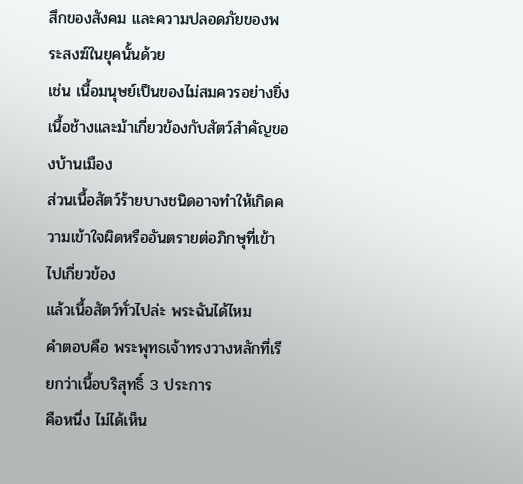สึกของสังคม และความปลอดภัยของพระสงฆ์ในยุคนั้นด้วย
เช่น เนื้อมนุษย์เป็นของไม่สมควรอย่างยิ่ง
เนื้อช้างและม้าเกี่ยวข้องกับสัตว์สำคัญของบ้านเมือง
ส่วนเนื้อสัตว์ร้ายบางชนิดอาจทำให้เกิดความเข้าใจผิดหรืออันตรายต่อภิกษุที่เข้าไปเกี่ยวข้อง
แล้วเนื้อสัตว์ทั่วไปล่ะ พระฉันได้ไหม
คำตอบคือ พระพุทธเจ้าทรงวางหลักที่เรียกว่าเนื้อบริสุทธิ์ 3 ประการ
คือหนึ่ง ไม่ได้เห็น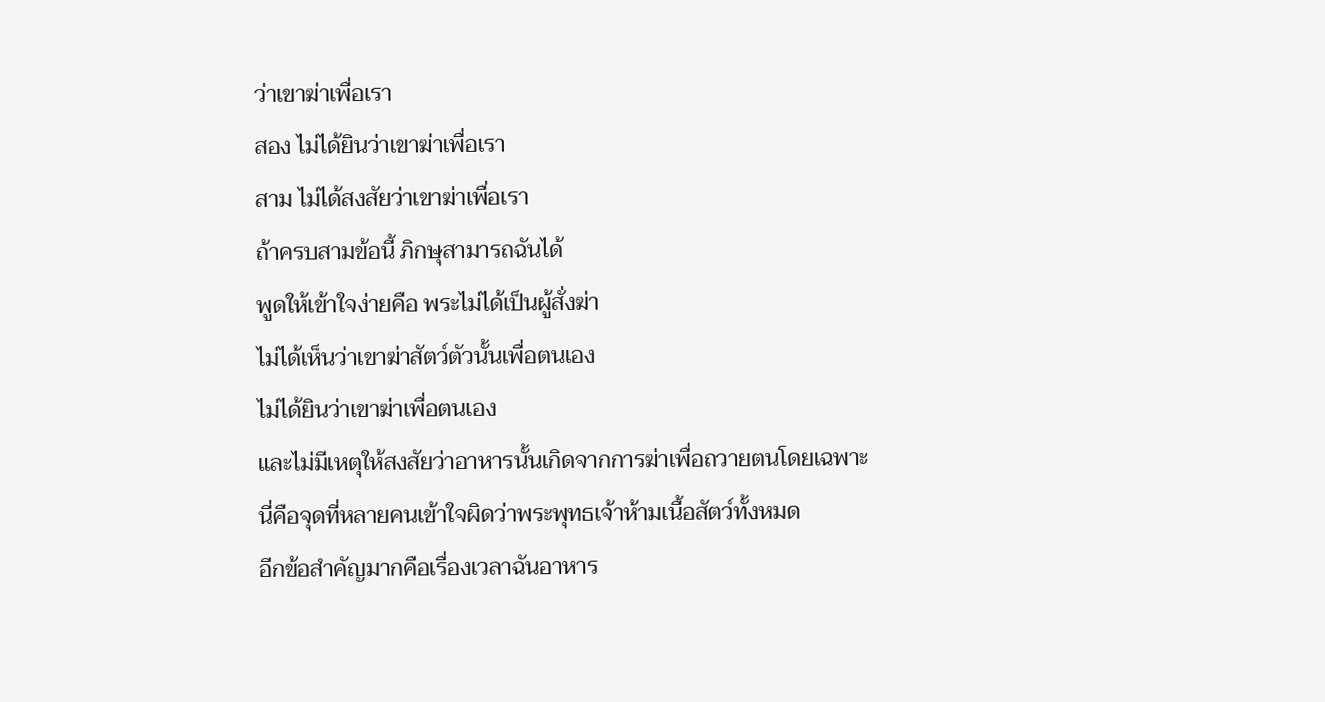ว่าเขาฆ่าเพื่อเรา
สอง ไม่ได้ยินว่าเขาฆ่าเพื่อเรา
สาม ไม่ได้สงสัยว่าเขาฆ่าเพื่อเรา
ถ้าครบสามข้อนี้ ภิกษุสามารถฉันได้
พูดให้เข้าใจง่ายคือ พระไม่ได้เป็นผู้สั่งฆ่า
ไม่ได้เห็นว่าเขาฆ่าสัตว์ตัวนั้นเพื่อตนเอง
ไม่ได้ยินว่าเขาฆ่าเพื่อตนเอง
และไม่มีเหตุให้สงสัยว่าอาหารนั้นเกิดจากการฆ่าเพื่อถวายตนโดยเฉพาะ
นี่คือจุดที่หลายคนเข้าใจผิดว่าพระพุทธเจ้าห้ามเนื้อสัตว์ทั้งหมด
อีกข้อสำคัญมากคือเรื่องเวลาฉันอาหาร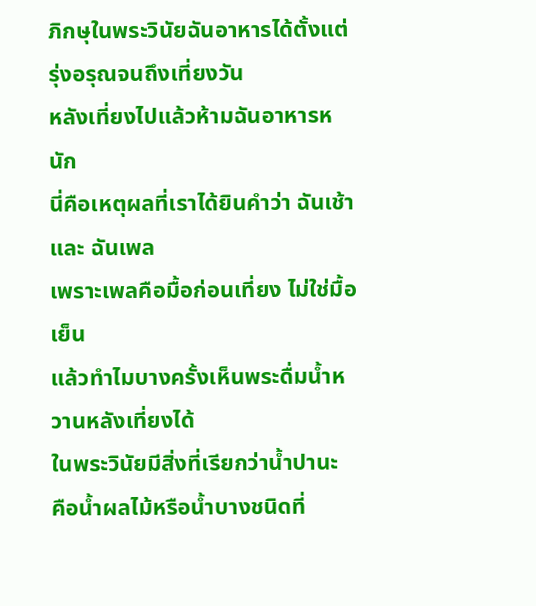ภิกษุในพระวินัยฉันอาหารได้ตั้งแต่รุ่งอรุณจนถึงเที่ยงวัน
หลังเที่ยงไปแล้วห้ามฉันอาหารหนัก
นี่คือเหตุผลที่เราได้ยินคำว่า ฉันเช้า และ ฉันเพล
เพราะเพลคือมื้อก่อนเที่ยง ไม่ใช่มื้อเย็น
แล้วทำไมบางครั้งเห็นพระดื่มน้ำหวานหลังเที่ยงได้
ในพระวินัยมีสิ่งที่เรียกว่าน้ำปานะ
คือน้ำผลไม้หรือน้ำบางชนิดที่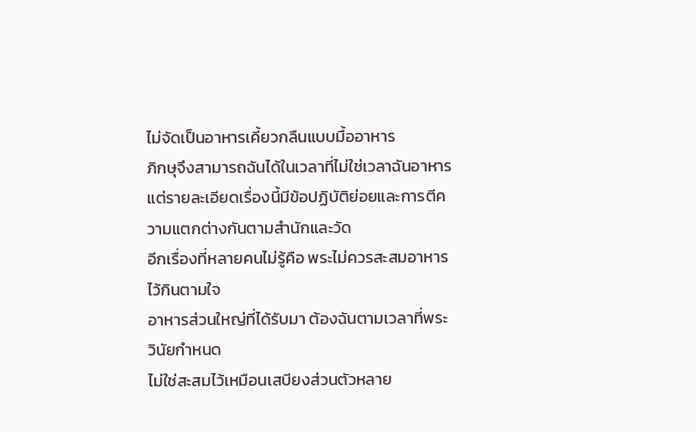ไม่จัดเป็นอาหารเคี้ยวกลืนแบบมื้ออาหาร
ภิกษุจึงสามารถฉันได้ในเวลาที่ไม่ใช่เวลาฉันอาหาร
แต่รายละเอียดเรื่องนี้มีข้อปฏิบัติย่อยและการตีความแตกต่างกันตามสำนักและวัด
อีกเรื่องที่หลายคนไม่รู้คือ พระไม่ควรสะสมอาหารไว้กินตามใจ
อาหารส่วนใหญ่ที่ได้รับมา ต้องฉันตามเวลาที่พระวินัยกำหนด
ไม่ใช่สะสมไว้เหมือนเสบียงส่วนตัวหลาย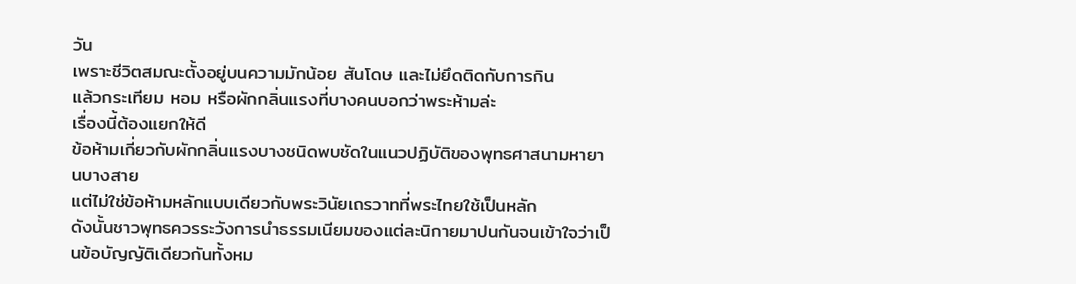วัน
เพราะชีวิตสมณะตั้งอยู่บนความมักน้อย สันโดษ และไม่ยึดติดกับการกิน
แล้วกระเทียม หอม หรือผักกลิ่นแรงที่บางคนบอกว่าพระห้ามล่ะ
เรื่องนี้ต้องแยกให้ดี
ข้อห้ามเกี่ยวกับผักกลิ่นแรงบางชนิดพบชัดในแนวปฏิบัติของพุทธศาสนามหายานบางสาย
แต่ไม่ใช่ข้อห้ามหลักแบบเดียวกับพระวินัยเถรวาทที่พระไทยใช้เป็นหลัก
ดังนั้นชาวพุทธควรระวังการนำธรรมเนียมของแต่ละนิกายมาปนกันจนเข้าใจว่าเป็นข้อบัญญัติเดียวกันทั้งหม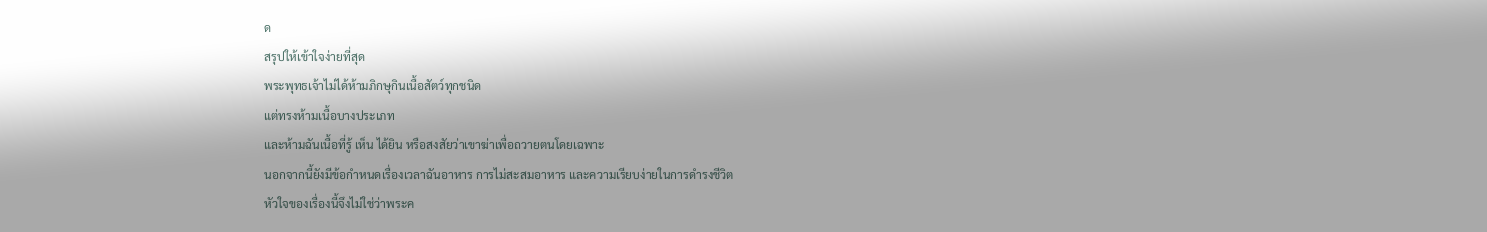ด
สรุปให้เข้าใจง่ายที่สุด
พระพุทธเจ้าไม่ได้ห้ามภิกษุกินเนื้อสัตว์ทุกชนิด
แต่ทรงห้ามเนื้อบางประเภท
และห้ามฉันเนื้อที่รู้ เห็น ได้ยิน หรือสงสัยว่าเขาฆ่าเพื่อถวายตนโดยเฉพาะ
นอกจากนี้ยังมีข้อกำหนดเรื่องเวลาฉันอาหาร การไม่สะสมอาหาร และความเรียบง่ายในการดำรงชีวิต
หัวใจของเรื่องนี้จึงไม่ใช่ว่าพระค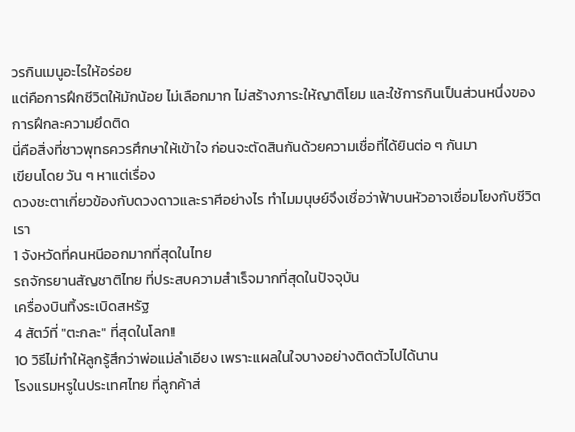วรกินเมนูอะไรให้อร่อย
แต่คือการฝึกชีวิตให้มักน้อย ไม่เลือกมาก ไม่สร้างภาระให้ญาติโยม และใช้การกินเป็นส่วนหนึ่งของการฝึกละความยึดติด
นี่คือสิ่งที่ชาวพุทธควรศึกษาให้เข้าใจ ก่อนจะตัดสินกันด้วยความเชื่อที่ได้ยินต่อ ๆ กันมา
เขียนโดย วัน ๆ หาแต่เรื่อง
ดวงชะตาเกี่ยวข้องกับดวงดาวและราศีอย่างไร ทำไมมนุษย์จึงเชื่อว่าฟ้าบนหัวอาจเชื่อมโยงกับชีวิตเรา
1 จังหวัดที่คนหนีออกมากที่สุดในไทย
รถจักรยานสัญชาติไทย ที่ประสบความสำเร็จมากที่สุดในปัจจุบัน
เครื่องบินทิ้งระเบิดสหรัฐ
4 สัตว์ที่ "ตะกละ" ที่สุดในโลก!!
10 วิธีไม่ทำให้ลูกรู้สึกว่าพ่อแม่ลำเอียง เพราะแผลในใจบางอย่างติดตัวไปได้นาน
โรงแรมหรูในประเทศไทย ที่ลูกค้าส่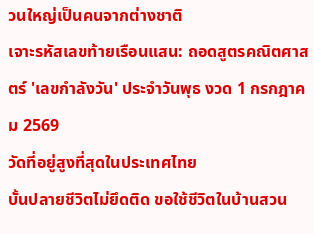วนใหญ่เป็นคนจากต่างชาติ
เจาะรหัสเลขท้ายเรือนแสน: ถอดสูตรคณิตศาสตร์ 'เลขกำลังวัน' ประจำวันพุธ งวด 1 กรกฎาคม 2569
วัดที่อยู่สูงที่สุดในประเทศไทย
บั้นปลายชีวิตไม่ยึดติด ขอใช้ชีวิตในบ้านสวน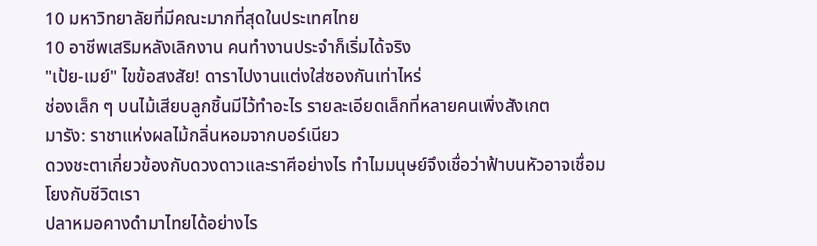10 มหาวิทยาลัยที่มีคณะมากที่สุดในประเทศไทย
10 อาชีพเสริมหลังเลิกงาน คนทำงานประจำก็เริ่มได้จริง
"เป้ย-เมย์" ไขข้อสงสัย! ดาราไปงานแต่งใส่ซองกันเท่าไหร่
ช่องเล็ก ๆ บนไม้เสียบลูกชิ้นมีไว้ทำอะไร รายละเอียดเล็กที่หลายคนเพิ่งสังเกต
มารัง: ราชาแห่งผลไม้กลิ่นหอมจากบอร์เนียว
ดวงชะตาเกี่ยวข้องกับดวงดาวและราศีอย่างไร ทำไมมนุษย์จึงเชื่อว่าฟ้าบนหัวอาจเชื่อมโยงกับชีวิตเรา
ปลาหมอคางดำมาไทยได้อย่างไร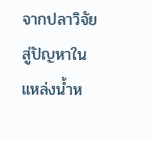จากปลาวิจัยสู่ปัญหาในแหล่งน้ำห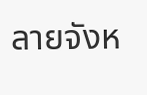ลายจังห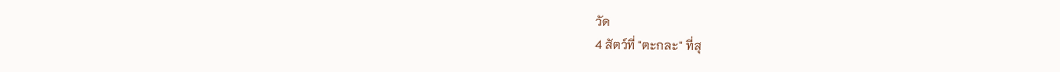วัด
4 สัตว์ที่ "ตะกละ" ที่สุ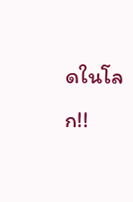ดในโลก!!